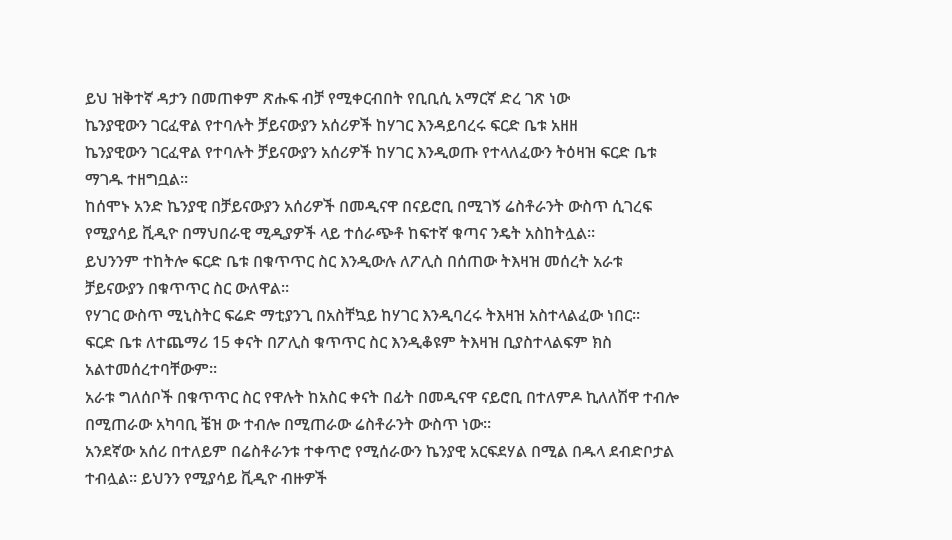ይህ ዝቅተኛ ዳታን በመጠቀም ጽሑፍ ብቻ የሚቀርብበት የቢቢሲ አማርኛ ድረ ገጽ ነው
ኬንያዊውን ገርፈዋል የተባሉት ቻይናውያን አሰሪዎች ከሃገር እንዳይባረሩ ፍርድ ቤቱ አዘዘ
ኬንያዊውን ገርፈዋል የተባሉት ቻይናውያን አሰሪዎች ከሃገር እንዲወጡ የተላለፈውን ትዕዛዝ ፍርድ ቤቱ ማገዱ ተዘግቧል።
ከሰሞኑ አንድ ኬንያዊ በቻይናውያን አሰሪዎች በመዲናዋ በናይሮቢ በሚገኝ ሬስቶራንት ውስጥ ሲገረፍ የሚያሳይ ቪዲዮ በማህበራዊ ሚዲያዎች ላይ ተሰራጭቶ ከፍተኛ ቁጣና ንዴት አስከትሏል።
ይህንንም ተከትሎ ፍርድ ቤቱ በቁጥጥር ስር እንዲውሉ ለፖሊስ በሰጠው ትእዛዝ መሰረት አራቱ ቻይናውያን በቁጥጥር ስር ውለዋል።
የሃገር ውስጥ ሚኒስትር ፍሬድ ማቲያንጊ በአስቸኳይ ከሃገር እንዲባረሩ ትእዛዝ አስተላልፈው ነበር።
ፍርድ ቤቱ ለተጨማሪ 15 ቀናት በፖሊስ ቁጥጥር ስር እንዲቆዩም ትእዛዝ ቢያስተላልፍም ክስ አልተመሰረተባቸውም።
አራቱ ግለሰቦች በቁጥጥር ስር የዋሉት ከአስር ቀናት በፊት በመዲናዋ ናይሮቢ በተለምዶ ኪለለሽዋ ተብሎ በሚጠራው አካባቢ ቼዝ ው ተብሎ በሚጠራው ሬስቶራንት ውስጥ ነው።
አንደኛው አሰሪ በተለይም በሬስቶራንቱ ተቀጥሮ የሚሰራውን ኬንያዊ አርፍደሃል በሚል በዱላ ደብድቦታል ተብሏል። ይህንን የሚያሳይ ቪዲዮ ብዙዎች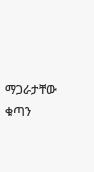ማጋራታቸው ቁጣን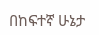በከፍተኛ ሁኔታ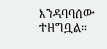እንዳባባሰው ተዘግቧል።